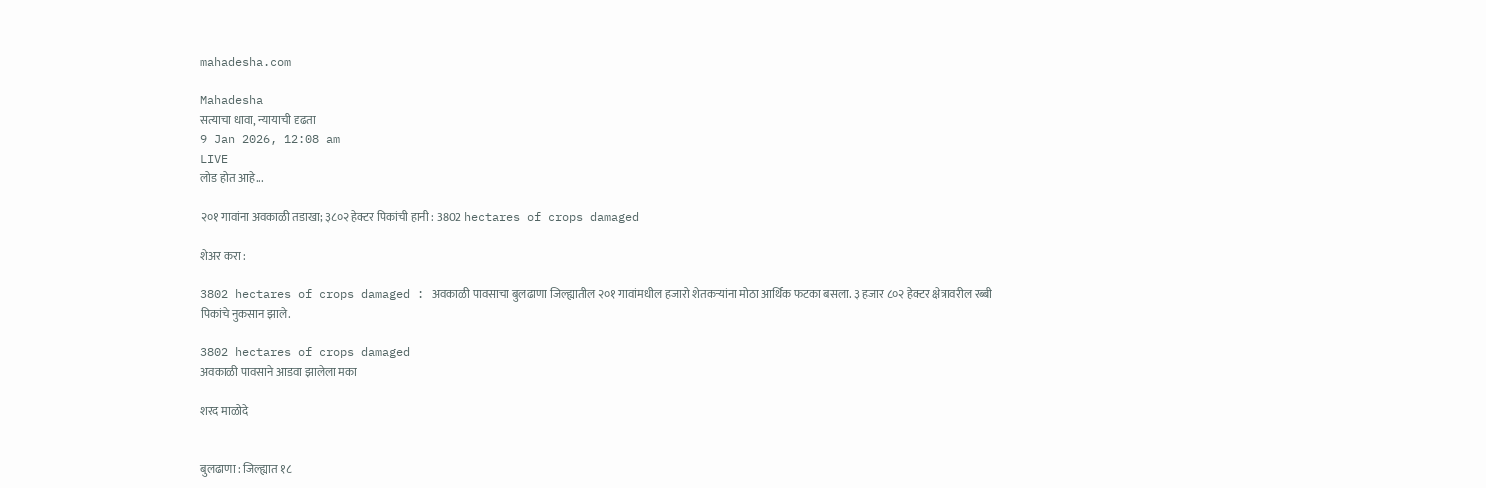mahadesha.com

Mahadesha
सत्याचा धावा, न्यायाची दृढता
9 Jan 2026, 12:08 am
LIVE
लोड होत आहे...

२०१ गावांना अवकाळी तडाखा; ३८०२ हेक्टर पिकांची हानी : 3802 hectares of crops damaged

शेअर करा :

3802 hectares of crops damaged : अवकाळी पावसाचा बुलढाणा जिल्ह्यातील २०१ गावांमधील हजारो शेतकऱ्यांना मोठा आर्थिक फटका बसला. ३ हजार ८०२ हेक्टर क्षेत्रावरील रब्बी पिकांचे नुकसान झाले.

3802 hectares of crops damaged
अवकाळी पावसाने आडवा झालेला मका

शरद माळोदे


बुलढाणा : जिल्ह्यात १८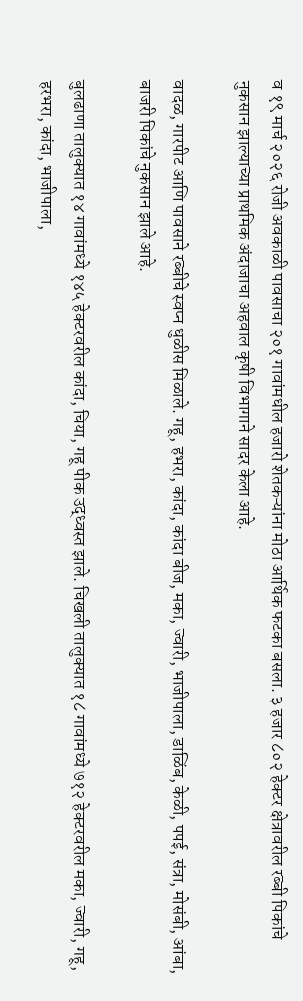व १९ मार्च २०२६ रोजी अवकाळी पावसाचा २०१ गावांमधील हजारो शेतकऱ्यांना मोठा आर्थिक फटका बसला. ३ हजार ८०२ हेक्टर क्षेत्रावरील रब्बी पिकांचे नुकसान झाल्याच्या प्राथमिक अंदाजाचा अहवाल कृषी विभागाने सादर केला आहे.

वादळ, गारपीट आणि पावसाने रब्बीचे स्वप्न धुळीस मिळाले. गहू, हभरा, कांदा, कांदा बीज, मका, ज्वारी, भाजीपाला, डाळिंब, केळी, पपई, संत्रा, मोसंबी, आंबा, बाजरी पिकांचे नुकसान झाले आहे.

बुलढाणा तालुक्यात १४ गावांमध्ये १४५ हेक्टरवरील कांदा, चिया, गहू पीक उद्ध्वस्त झाले. चिखली तालुक्यात १८ गावांमध्ये ७१२ हेक्टरवरील मका, ज्वारी, गहू, हरभरा, कांदा, भाजीपाला,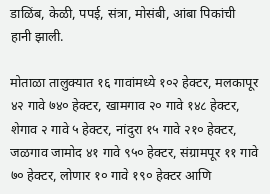डाळिंब, केळी, पपई, संत्रा, मोसंबी, आंबा पिकांची हानी झाली.

मोताळा तालुक्यात १६ गावांमध्ये १०२ हेक्टर, मलकापूर ४२ गावे ७४० हेक्टर, खामगाव २० गावे १४८ हेक्टर, शेगाव २ गावे ५ हेक्टर, नांदुरा १५ गावे २१० हेक्टर, जळगाव जामोद ४१ गावे ९५० हेक्टर, संग्रामपूर ११ गावे ७० हेक्टर, लोणार १० गावे १९० हेक्टर आणि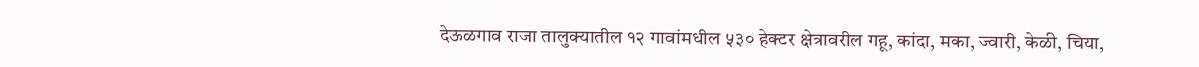देऊळगाव राजा तालुक्यातील १२ गावांमधील ५३० हेक्टर क्षेत्रावरील गहू, कांदा, मका, ज्वारी, केळी, चिया,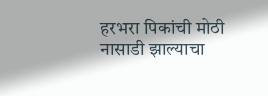हरभरा पिकांची मोठी नासाडी झाल्याचा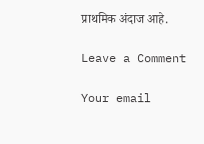प्राथमिक अंदाज आहे.

Leave a Comment

Your email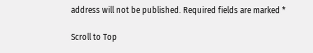address will not be published. Required fields are marked *

Scroll to Top